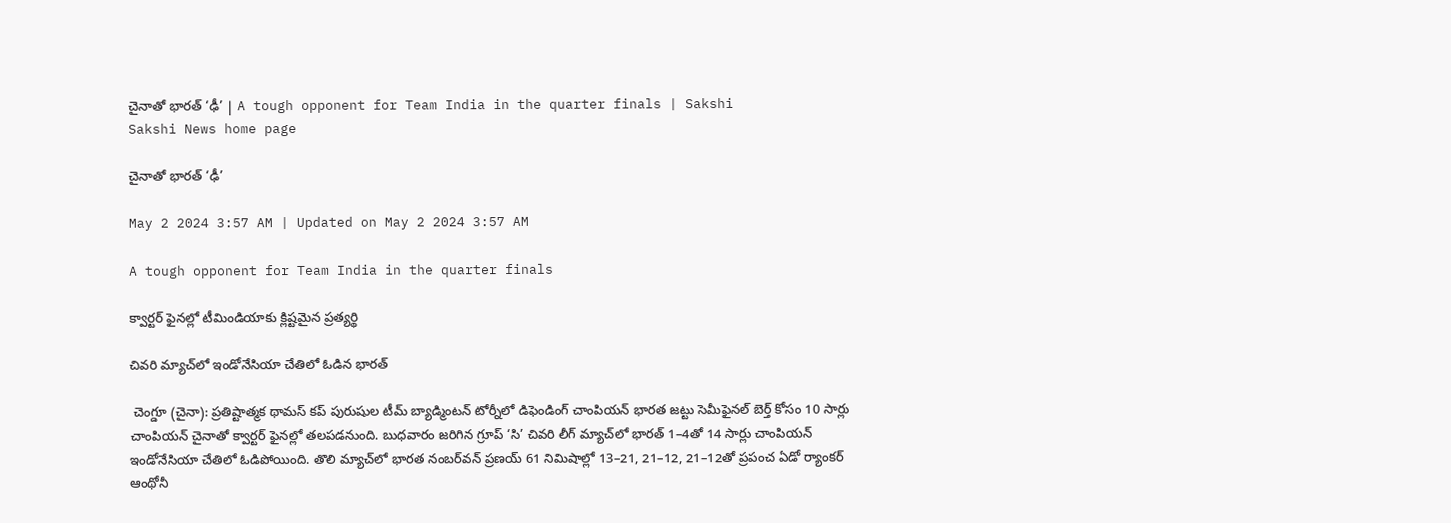చైనాతో భారత్‌ ‘ఢీ’ | A tough opponent for Team India in the quarter finals | Sakshi
Sakshi News home page

చైనాతో భారత్‌ ‘ఢీ’

May 2 2024 3:57 AM | Updated on May 2 2024 3:57 AM

A tough opponent for Team India in the quarter finals

క్వార్టర్‌ ఫైనల్లో టీమిండియాకు క్లిష్టమైన ప్రత్యర్థి

చివరి మ్యాచ్‌లో ఇండోనేసియా చేతిలో ఓడిన భారత్‌

 చెంగ్డూ (చైనా): ప్రతిష్టాత్మక థామస్‌ కప్‌ పురుషుల టీమ్‌ బ్యాడ్మింటన్‌ టోర్నీలో డిఫెండింగ్‌ చాంపియన్‌ భారత జట్టు సెమీఫైనల్‌ బెర్త్‌ కోసం 10 సార్లు చాంపియన్‌ చైనాతో క్వార్టర్‌ ఫైనల్లో తలపడనుంది. బుధవారం జరిగిన గ్రూప్‌ ‘సి’ చివరి లీగ్‌ మ్యాచ్‌లో భారత్‌ 1–4తో 14 సార్లు చాంపియన్‌ ఇండోనేసియా చేతిలో ఓడిపోయింది. తొలి మ్యాచ్‌లో భారత నంబర్‌వన్‌ ప్రణయ్‌ 61 నిమిషాల్లో 13–21, 21–12, 21–12తో ప్రపంచ ఏడో ర్యాంకర్‌ ఆంథోనీ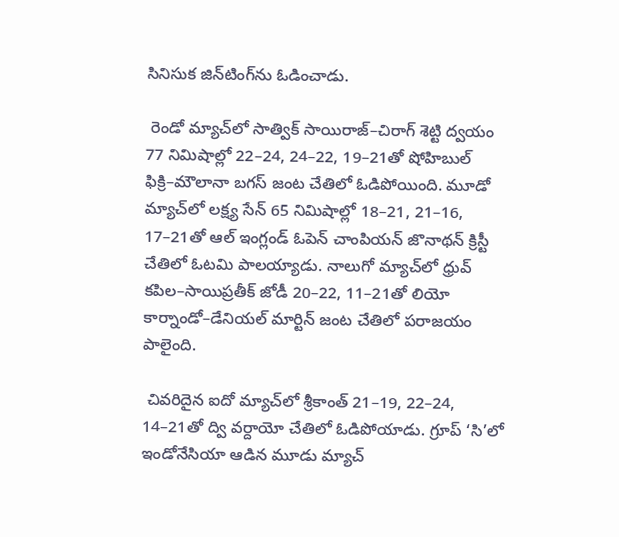సినిసుక జిన్‌టింగ్‌ను ఓడించాడు.

 రెండో మ్యాచ్‌లో సాత్విక్‌ సాయిరాజ్‌–చిరాగ్‌ శెట్టి ద్వయం 77 నిమిషాల్లో 22–24, 24–22, 19–21తో షోహిబుల్‌ ఫిక్రి–మౌలానా బగస్‌ జంట చేతిలో ఓడిపోయింది. మూడో మ్యాచ్‌లో లక్ష్య సేన్‌ 65 నిమిషాల్లో 18–21, 21–16, 17–21తో ఆల్‌ ఇంగ్లండ్‌ ఓపెన్‌ చాంపియన్‌ జొనాథన్‌ క్రిస్టీ చేతిలో ఓటమి పాలయ్యాడు. నాలుగో మ్యాచ్‌లో ధ్రువ్‌ కపిల–సాయిప్రతీక్‌ జోడీ 20–22, 11–21తో లియో కార్నాండో–డేనియల్‌ మార్టిన్‌ జంట చేతిలో పరాజయం పాలైంది.

 చివరిదైన ఐదో మ్యాచ్‌లో శ్రీకాంత్‌ 21–19, 22–24, 14–21తో ద్వి వర్దాయో చేతిలో ఓడిపోయాడు. గ్రూప్‌ ‘సి’లో ఇండోనేసియా ఆడిన మూడు మ్యాచ్‌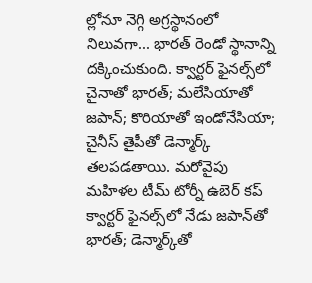ల్లోనూ నెగ్గి అగ్రస్థానంలో నిలువగా... భారత్‌ రెండో స్థానాన్ని దక్కించుకుంది. క్వార్టర్‌ ఫైనల్స్‌లో చైనాతో భారత్‌; మలేసియాతో జపాన్‌; కొరియాతో ఇండోనేసియా; చైనీస్‌ తైపీతో డెన్మార్క్‌ తలపడతాయి. మరోవైపు మహిళల టీమ్‌ టోర్నీ ఉబెర్‌ కప్‌ క్వార్టర్‌ ఫైనల్స్‌లో నేడు జపాన్‌తో భారత్‌; డెన్మార్క్‌తో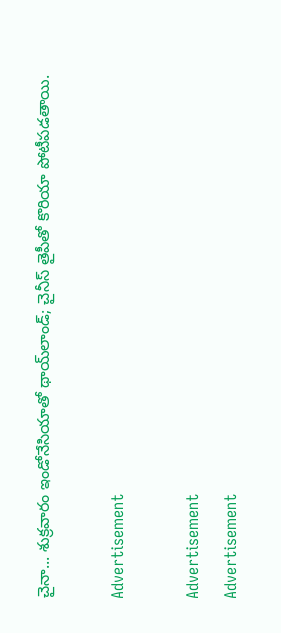చైనా... శుక్రవారం ఇండోనేసియాతో థాయ్‌లాండ్‌; చైనీస్‌ తైపీతో కొరియా పోటీపడతాయి.

Advertisement

Advertisement
Advertisement